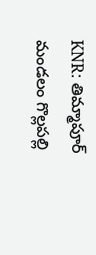KNR: తిమ్మాపూర్ మండలం గొల్లపల్లి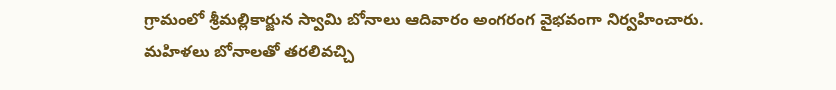గ్రామంలో శ్రీమల్లికార్జున స్వామి బోనాలు ఆదివారం అంగరంగ వైభవంగా నిర్వహించారు. మహిళలు బోనాలతో తరలివచ్చి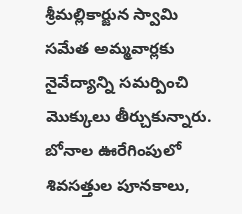శ్రీమల్లికార్జున స్వామి సమేత అమ్మవార్లకు నైవేద్యాన్ని సమర్పించి మొక్కులు తీర్చుకున్నారు. బోనాల ఊరేగింపులో శివసత్తుల పూనకాలు,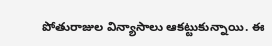పోతురాజుల విన్యాసాలు ఆకట్టుకున్నాయి. ఈ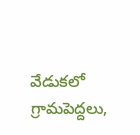వేడుకలో గ్రామపెద్దలు,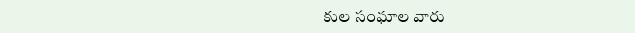కుల సంఘాల వారు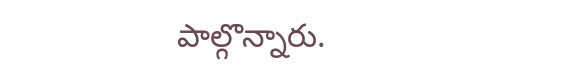పాల్గొన్నారు.